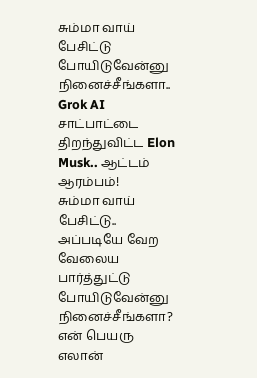சும்மா வாய் பேசிட்டு போயிடுவேன்னு நினைச்சீங்களா.. Grok AI சாட்பாட்டை திறந்துவிட்ட Elon Musk.. ஆட்டம் ஆரம்பம்!
சும்மா வாய் பேசிட்டு.. அப்படியே வேற வேலைய பார்த்துட்டு போயிடுவேன்னு நினைச்சீங்களா? என் பெயரு எலான்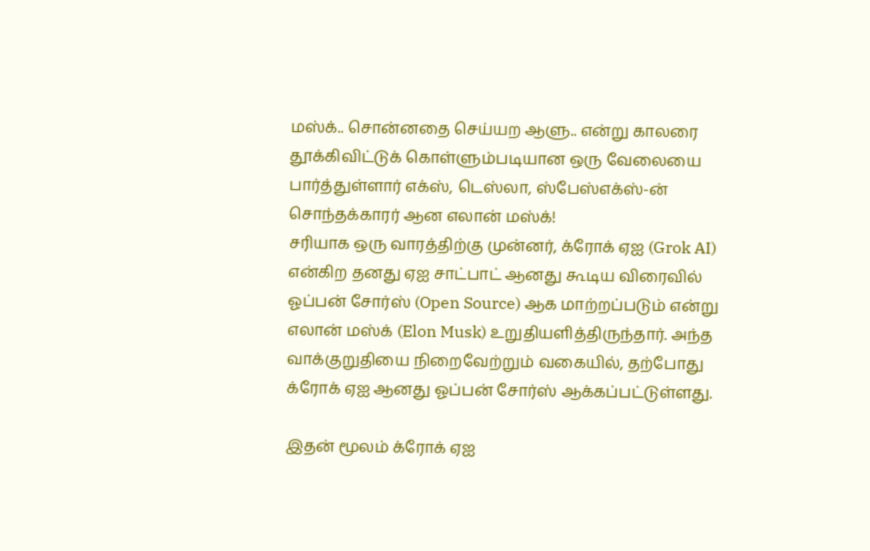மஸ்க்.. சொன்னதை செய்யற ஆளு.. என்று காலரை தூக்கிவிட்டுக் கொள்ளும்படியான ஒரு வேலையை பார்த்துள்ளார் எக்ஸ், டெஸ்லா, ஸ்பேஸ்எக்ஸ்-ன் சொந்தக்காரர் ஆன எலான் மஸ்க்!
சரியாக ஒரு வாரத்திற்கு முன்னர், க்ரோக் ஏஐ (Grok AI) என்கிற தனது ஏஐ சாட்பாட் ஆனது கூடிய விரைவில் ஓப்பன் சோர்ஸ் (Open Source) ஆக மாற்றப்படும் என்று எலான் மஸ்க் (Elon Musk) உறுதியளித்திருந்தார். அந்த வாக்குறுதியை நிறைவேற்றும் வகையில், தற்போது க்ரோக் ஏஐ ஆனது ஓப்பன் சோர்ஸ் ஆக்கப்பட்டுள்ளது.

இதன் மூலம் க்ரோக் ஏஐ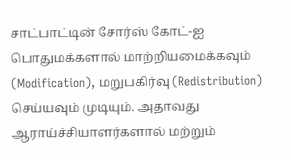சாட்பாட்டின் சோர்ஸ் கோட்-ஐ பொதுமக்களால் மாற்றியமைக்கவும் (Modification), மறுபகிர்வு (Redistribution) செய்யவும் முடியும். அதாவது ஆராய்ச்சியாளர்களால் மற்றும்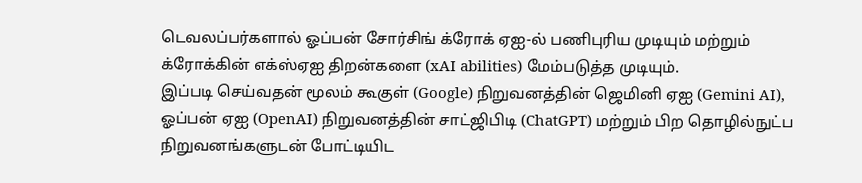டெவலப்பர்களால் ஓப்பன் சோர்சிங் க்ரோக் ஏஐ-ல் பணிபுரிய முடியும் மற்றும் க்ரோக்கின் எக்ஸ்ஏஐ திறன்களை (xAI abilities) மேம்படுத்த முடியும்.
இப்படி செய்வதன் மூலம் கூகுள் (Google) நிறுவனத்தின் ஜெமினி ஏஐ (Gemini AI), ஓப்பன் ஏஐ (OpenAI) நிறுவனத்தின் சாட்ஜிபிடி (ChatGPT) மற்றும் பிற தொழில்நுட்ப நிறுவனங்களுடன் போட்டியிட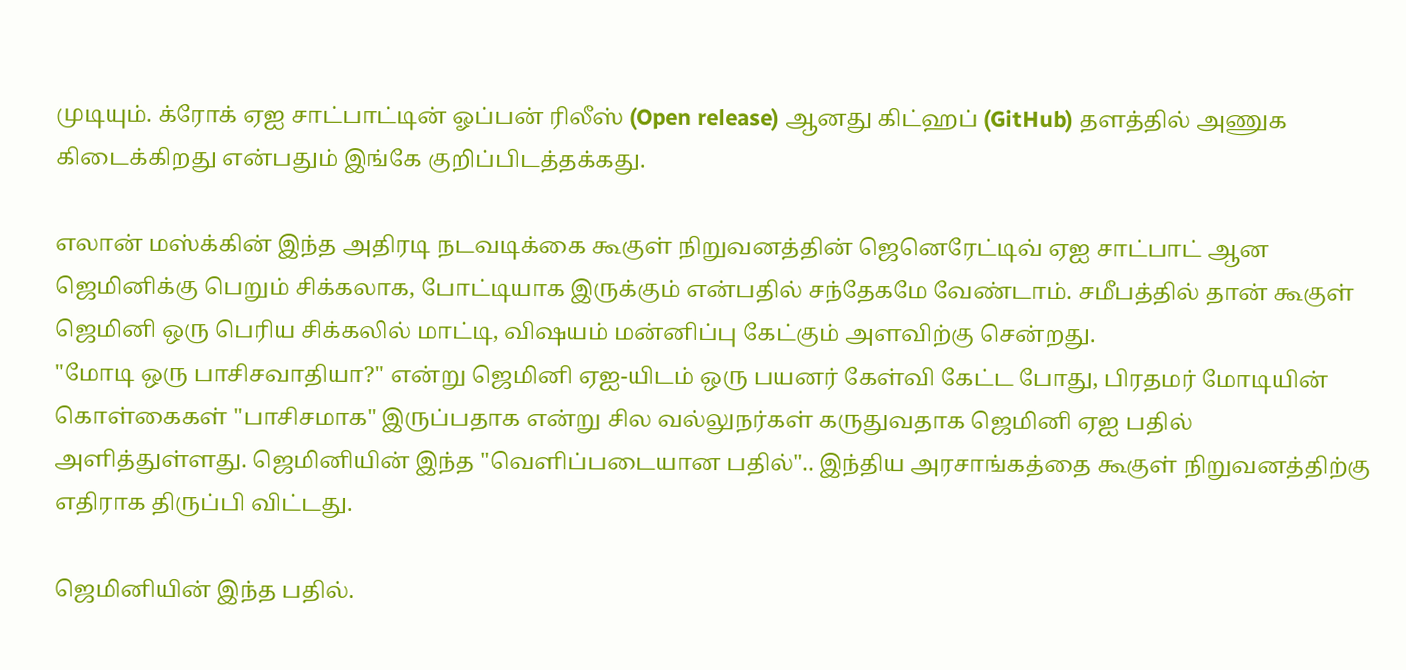முடியும். க்ரோக் ஏஐ சாட்பாட்டின் ஓப்பன் ரிலீஸ் (Open release) ஆனது கிட்ஹப் (GitHub) தளத்தில் அணுக கிடைக்கிறது என்பதும் இங்கே குறிப்பிடத்தக்கது.

எலான் மஸ்க்கின் இந்த அதிரடி நடவடிக்கை கூகுள் நிறுவனத்தின் ஜெனெரேட்டிவ் ஏஐ சாட்பாட் ஆன ஜெமினிக்கு பெறும் சிக்கலாக, போட்டியாக இருக்கும் என்பதில் சந்தேகமே வேண்டாம். சமீபத்தில் தான் கூகுள் ஜெமினி ஒரு பெரிய சிக்கலில் மாட்டி, விஷயம் மன்னிப்பு கேட்கும் அளவிற்கு சென்றது.
"மோடி ஒரு பாசிசவாதியா?" என்று ஜெமினி ஏஐ-யிடம் ஒரு பயனர் கேள்வி கேட்ட போது, பிரதமர் மோடியின் கொள்கைகள் "பாசிசமாக" இருப்பதாக என்று சில வல்லுநர்கள் கருதுவதாக ஜெமினி ஏஐ பதில் அளித்துள்ளது. ஜெமினியின் இந்த "வெளிப்படையான பதில்".. இந்திய அரசாங்கத்தை கூகுள் நிறுவனத்திற்கு எதிராக திருப்பி விட்டது.

ஜெமினியின் இந்த பதில்.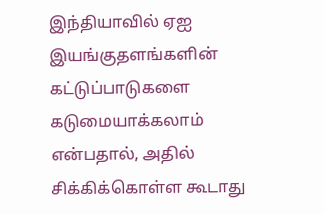இந்தியாவில் ஏஐ இயங்குதளங்களின் கட்டுப்பாடுகளை கடுமையாக்கலாம் என்பதால், அதில் சிக்கிக்கொள்ள கூடாது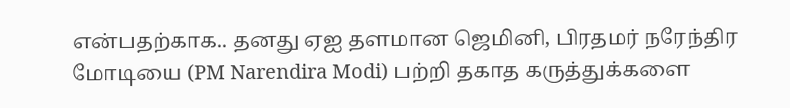என்பதற்காக.. தனது ஏஐ தளமான ஜெமினி, பிரதமர் நரேந்திர மோடியை (PM Narendira Modi) பற்றி தகாத கருத்துக்களை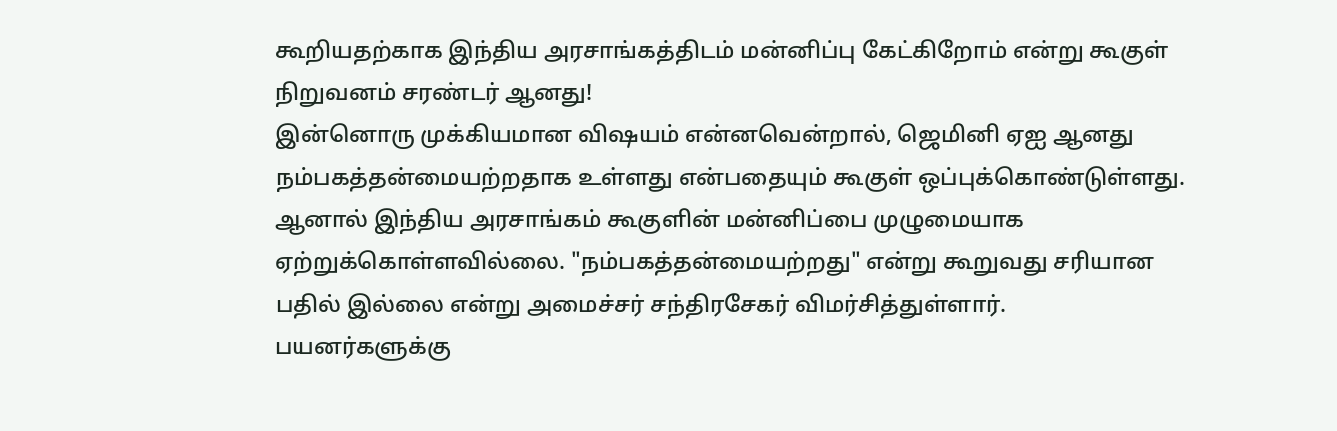கூறியதற்காக இந்திய அரசாங்கத்திடம் மன்னிப்பு கேட்கிறோம் என்று கூகுள் நிறுவனம் சரண்டர் ஆனது!
இன்னொரு முக்கியமான விஷயம் என்னவென்றால், ஜெமினி ஏஐ ஆனது நம்பகத்தன்மையற்றதாக உள்ளது என்பதையும் கூகுள் ஒப்புக்கொண்டுள்ளது. ஆனால் இந்திய அரசாங்கம் கூகுளின் மன்னிப்பை முழுமையாக ஏற்றுக்கொள்ளவில்லை. "நம்பகத்தன்மையற்றது" என்று கூறுவது சரியான பதில் இல்லை என்று அமைச்சர் சந்திரசேகர் விமர்சித்துள்ளார்.
பயனர்களுக்கு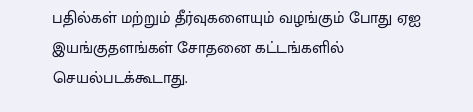பதில்கள் மற்றும் தீர்வுகளையும் வழங்கும் போது ஏஐ இயங்குதளங்கள் சோதனை கட்டங்களில் செயல்படக்கூடாது.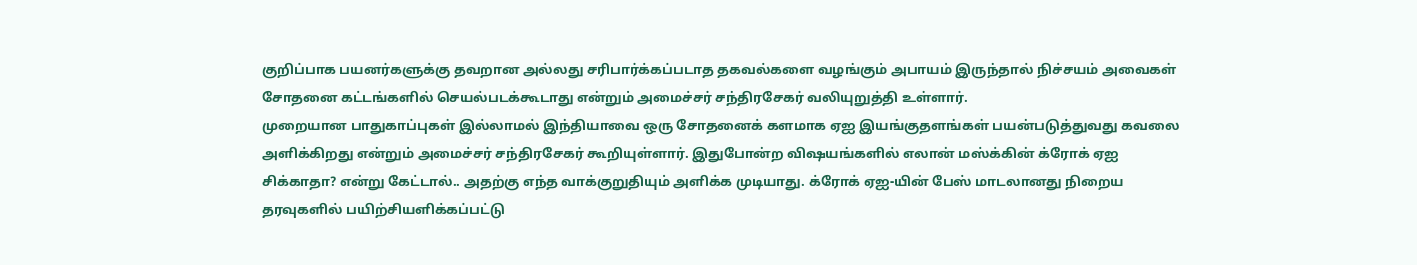குறிப்பாக பயனர்களுக்கு தவறான அல்லது சரிபார்க்கப்படாத தகவல்களை வழங்கும் அபாயம் இருந்தால் நிச்சயம் அவைகள் சோதனை கட்டங்களில் செயல்படக்கூடாது என்றும் அமைச்சர் சந்திரசேகர் வலியுறுத்தி உள்ளார்.
முறையான பாதுகாப்புகள் இல்லாமல் இந்தியாவை ஒரு சோதனைக் களமாக ஏஐ இயங்குதளங்கள் பயன்படுத்துவது கவலை அளிக்கிறது என்றும் அமைச்சர் சந்திரசேகர் கூறியுள்ளார். இதுபோன்ற விஷயங்களில் எலான் மஸ்க்கின் க்ரோக் ஏஐ சிக்காதா? என்று கேட்டால்.. அதற்கு எந்த வாக்குறுதியும் அளிக்க முடியாது. க்ரோக் ஏஐ-யின் பேஸ் மாடலானது நிறைய தரவுகளில் பயிற்சியளிக்கப்பட்டு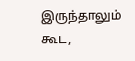இருந்தாலும் கூட,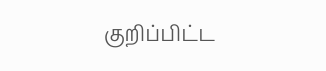குறிப்பிட்ட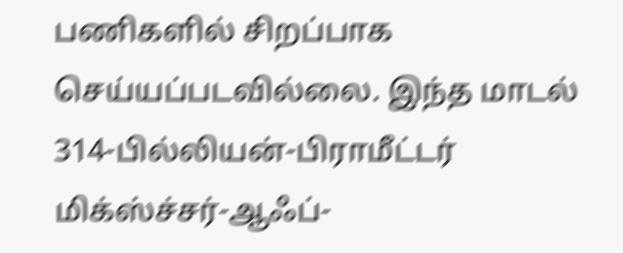பணிகளில் சிறப்பாக செய்யப்படவில்லை. இந்த மாடல் 314-பில்லியன்-பிராமீட்டர் மிக்ஸ்ச்சர்-ஆஃப்-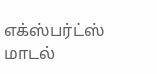எக்ஸ்பர்ட்ஸ் மாடல்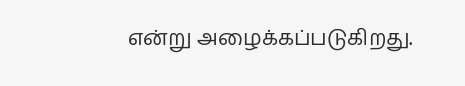என்று அழைக்கப்படுகிறது.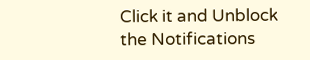Click it and Unblock the Notifications